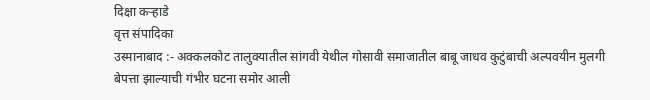दिक्षा कऱ्हाडे
वृत्त संपादिका
उस्मानाबाद :- अक्कलकोट तालुक्यातील सांगवी येथील गोसावी समाजातील बाबू जाधव कुटुंबाची अल्पवयीन मुलगी बेपत्ता झाल्याची गंभीर घटना समोर आली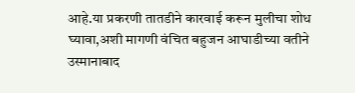आहे.या प्रकरणी तातडीने कारवाई करून मुलीचा शोध घ्यावा,अशी मागणी वंचित बहुजन आघाडीच्या वतीने उस्मानाबाद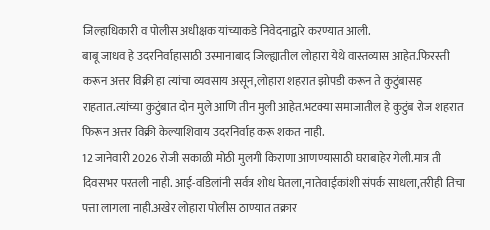जिल्हाधिकारी व पोलीस अधीक्षक यांच्याकडे निवेदनाद्वारे करण्यात आली.
बाबू जाधव हे उदरनिर्वाहासाठी उस्मानाबाद जिल्ह्यातील लोहारा येथे वास्तव्यास आहेत.फिरस्ती करून अत्तर विक्री हा त्यांचा व्यवसाय असून,लोहारा शहरात झोपडी करून ते कुटुंबासह राहतात.त्यांच्या कुटुंबात दोन मुले आणि तीन मुली आहेत.भटक्या समाजातील हे कुटुंब रोज शहरात फिरून अत्तर विक्री केल्याशिवाय उदरनिर्वाह करू शकत नाही.
12 जानेवारी 2026 रोजी सकाळी मोठी मुलगी किराणा आणण्यासाठी घराबाहेर गेली.मात्र ती दिवसभर परतली नाही. आई-वडिलांनी सर्वत्र शोध घेतला,नातेवाईकांशी संपर्क साधला,तरीही तिचा पत्ता लागला नाही.अखेर लोहारा पोलीस ठाण्यात तक्रार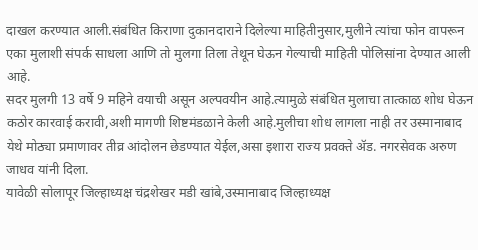दाखल करण्यात आली.संबंधित किराणा दुकानदाराने दिलेल्या माहितीनुसार,मुलीने त्यांचा फोन वापरून एका मुलाशी संपर्क साधला आणि तो मुलगा तिला तेथून घेऊन गेल्याची माहिती पोलिसांना देण्यात आली आहे.
सदर मुलगी 13 वर्षे 9 महिने वयाची असून अल्पवयीन आहे.त्यामुळे संबंधित मुलाचा तात्काळ शोध घेऊन कठोर कारवाई करावी,अशी मागणी शिष्टमंडळाने केली आहे.मुलीचा शोध लागला नाही तर उस्मानाबाद येथे मोठ्या प्रमाणावर तीव्र आंदोलन छेडण्यात येईल,असा इशारा राज्य प्रवक्ते ॲड. नगरसेवक अरुण जाधव यांनी दिला.
यावेळी सोलापूर जिल्हाध्यक्ष चंद्रशेखर मडी खांबे,उस्मानाबाद जिल्हाध्यक्ष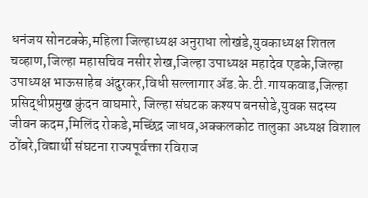धनंजय सोनटक्के,महिला जिल्हाध्यक्ष अनुराधा लोखंडे,युवकाध्यक्ष शितल चव्हाण,जिल्हा महासचिव नसीर शेख,जिल्हा उपाध्यक्ष महादेव एडके,जिल्हा उपाध्यक्ष भाऊसाहेब अंदुरकर,विधी सल्लागार ॲड.के.टी.गायकवाड,जिल्हा प्रसिद्धीप्रमुख कुंदन वाघमारे, जिल्हा संघटक कश्यप बनसोडे,युवक सदस्य जीवन कदम,मिलिंद रोकडे,मच्छिंद्र जाधव,अक्कलकोट तालुका अध्यक्ष विशाल ठोंबरे,विद्यार्थी संघटना राज्यपूर्वक्ता रविराज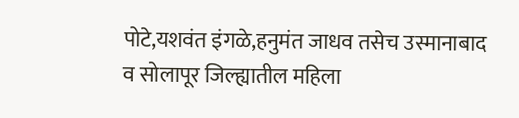पोटे,यशवंत इंगळे,हनुमंत जाधव तसेच उस्मानाबाद व सोलापूर जिल्ह्यातील महिला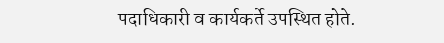पदाधिकारी व कार्यकर्ते उपस्थित होते.